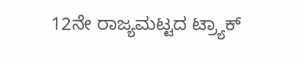12ನೇ ರಾಜ್ಯಮಟ್ಟದ ಟ್ರ್ಯಾಕ್‌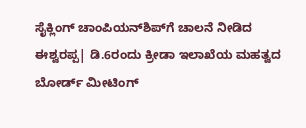ಸೈಕ್ಲಿಂಗ್‌ ಚಾಂಪಿಯನ್‌ಶಿಪ್‌ಗೆ ಚಾಲನೆ ನೀಡಿದ ಈಶ್ವರಪ್ಪ| ಡಿ.6ರಂದು ಕ್ರೀಡಾ ಇಲಾಖೆಯ ಮಹತ್ವದ ಬೋರ್ಡ್‌ ಮೀಟಿಂಗ್‌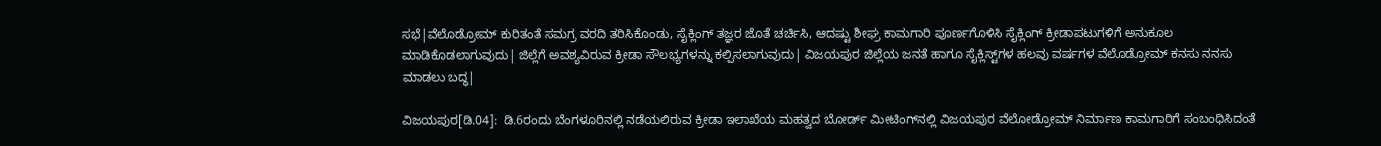ಸಭೆ|ವೆಲೊಡ್ರೋಮ್‌ ಕುರಿತಂತೆ ಸಮಗ್ರ ವರದಿ ತರಿಸಿಕೊಂಡು, ಸೈಕ್ಲಿಂಗ್‌ ತಜ್ಞರ ಜೊತೆ ಚರ್ಚಿಸಿ, ಆದಷ್ಟು ಶೀಘ್ರ ಕಾಮಗಾರಿ ಪೂರ್ಣಗೊಳಿಸಿ ಸೈಕ್ಲಿಂಗ್‌ ಕ್ರೀಡಾಪಟುಗಳಿಗೆ ಅನುಕೂಲ ಮಾಡಿಕೊಡಲಾಗುವುದು| ಜಿಲ್ಲೆಗೆ ಅವಶ್ಯವಿರುವ ಕ್ರೀಡಾ ಸೌಲಭ್ಯಗಳನ್ನು ಕಲ್ಪಿಸಲಾಗುವುದು| ವಿಜಯಪುರ ಜಿಲ್ಲೆಯ ಜನತೆ ಹಾಗೂ ಸೈಕ್ಲಿಸ್ಟ್‌ಗಳ ಹಲವು ವರ್ಷಗಳ ವೆಲೊಡ್ರೋಮ್‌ ಕನಸು ನನಸು ಮಾಡಲು ಬದ್ಧ|

ವಿಜಯಪುರ[ಡಿ.04]:  ಡಿ.6ರಂದು ಬೆಂಗಳೂರಿನಲ್ಲಿ ನಡೆಯಲಿರುವ ಕ್ರೀಡಾ ಇಲಾಖೆಯ ಮಹತ್ವದ ಬೋರ್ಡ್‌ ಮೀಟಿಂಗ್‌ನಲ್ಲಿ ವಿಜಯಪುರ ವೆಲೋಡ್ರೋಮ್‌ ನಿರ್ಮಾಣ ಕಾಮಗಾರಿಗೆ ಸಂಬಂಧಿಸಿದಂತೆ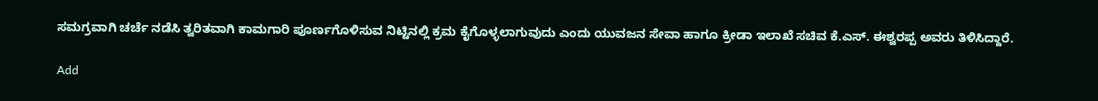ಸಮಗ್ರವಾಗಿ ಚರ್ಚೆ ನಡೆಸಿ ತ್ವರಿತವಾಗಿ ಕಾಮಗಾರಿ ಪೂರ್ಣಗೊಳಿಸುವ ನಿಟ್ಟಿನಲ್ಲಿ ಕ್ರಮ ಕೈಗೊಳ್ಳಲಾಗುವುದು ಎಂದು ಯುವಜನ ಸೇವಾ ಹಾಗೂ ಕ್ರೀಡಾ ಇಲಾಖೆ ಸಚಿವ ಕೆ.ಎಸ್‌. ಈಶ್ವರಪ್ಪ ಅವರು ತಿಳಿಸಿದ್ದಾರೆ.

Add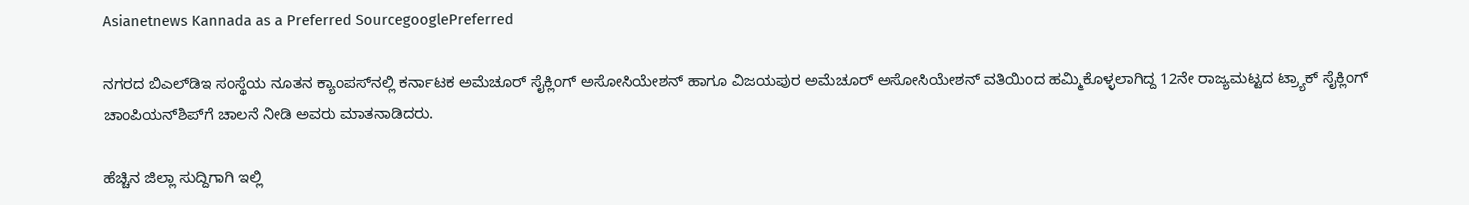Asianetnews Kannada as a Preferred SourcegooglePreferred

ನಗರದ ಬಿಎಲ್‌ಡಿಇ ಸಂಸ್ಥೆಯ ನೂತನ ಕ್ಯಾಂಪಸ್‌ನಲ್ಲಿ ಕರ್ನಾಟಕ ಅಮೆಚೂರ್‌ ಸೈಕ್ಲಿಂಗ್‌ ಅಸೋಸಿಯೇಶನ್‌ ಹಾಗೂ ವಿಜಯಪುರ ಅಮೆಚೂರ್‌ ಅಸೋಸಿಯೇಶನ್‌ ವತಿಯಿಂದ ಹಮ್ಮಿಕೊಳ್ಳಲಾಗಿದ್ದ 12ನೇ ರಾಜ್ಯಮಟ್ಟದ ಟ್ರ್ಯಾಕ್‌ ಸೈಕ್ಲಿಂಗ್‌ ಚಾಂಪಿಯನ್‌ಶಿಪ್‌ಗೆ ಚಾಲನೆ ನೀಡಿ ಅವರು ಮಾತನಾಡಿದರು.

ಹೆಚ್ಚಿನ ಜಿಲ್ಲಾ ಸುದ್ದಿಗಾಗಿ ಇಲ್ಲಿ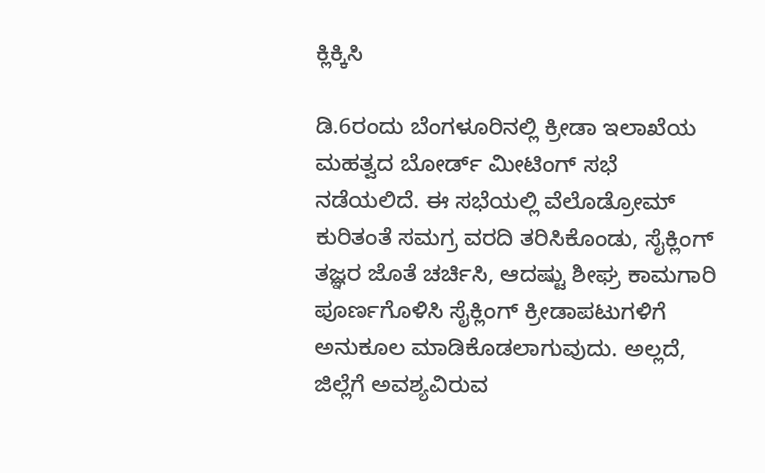ಕ್ಲಿಕ್ಕಿಸಿ

ಡಿ.6ರಂದು ಬೆಂಗಳೂರಿನಲ್ಲಿ ಕ್ರೀಡಾ ಇಲಾಖೆಯ ಮಹತ್ವದ ಬೋರ್ಡ್‌ ಮೀಟಿಂಗ್‌ ಸಭೆ ನಡೆಯಲಿದೆ. ಈ ಸಭೆಯಲ್ಲಿ ವೆಲೊಡ್ರೋಮ್‌ ಕುರಿತಂತೆ ಸಮಗ್ರ ವರದಿ ತರಿಸಿಕೊಂಡು, ಸೈಕ್ಲಿಂಗ್‌ ತಜ್ಞರ ಜೊತೆ ಚರ್ಚಿಸಿ, ಆದಷ್ಟು ಶೀಘ್ರ ಕಾಮಗಾರಿ ಪೂರ್ಣಗೊಳಿಸಿ ಸೈಕ್ಲಿಂಗ್‌ ಕ್ರೀಡಾಪಟುಗಳಿಗೆ ಅನುಕೂಲ ಮಾಡಿಕೊಡಲಾಗುವುದು. ಅಲ್ಲದೆ, ಜಿಲ್ಲೆಗೆ ಅವಶ್ಯವಿರುವ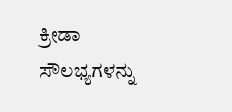ಕ್ರೀಡಾ ಸೌಲಭ್ಯಗಳನ್ನು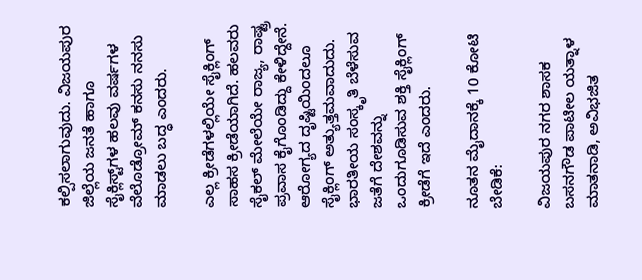ಕಲ್ಪಿಸಲಾಗುವುದು. ವಿಜಯಪುರ ಜಿಲ್ಲೆಯ ಜನತೆ ಹಾಗೂ ಸೈಕ್ಲಿಸ್ಟ್‌ಗಳ ಹಲವು ವರ್ಷಗಳ ವೆಲೊಡ್ರೋಮ್‌ ಕನಸು ನನಸು ಮಾಡಲು ಬದ್ಧ ಎಂದರು.

ಎಲ್ಲ ಕ್ರೀಡೆಗಳಲ್ಲಿಯೇ ಸೈಕ್ಲಿಂಗ್‌ ಸಾಹಸ ಕ್ರೀಡೆಯಾಗಿದೆ. ಹಲವರು ಸೈಕಲ್‌ ಮೇಲೆಯೇ ರಾಜ್ಯ, ರಾಷ್ಟ್ರ ಪ್ರವಾಸ ಕೈಗೊಂಡಿದ್ದು ಕೇಳಿದ್ದೇನೆ. ಆರೋಗ್ಯದ ದೃಷ್ಟಿಯಿಂದಲೂ ಸೈಕ್ಲಿಂಗ್‌ ಅತ್ಯುತ್ತಮವಾದುದು. ಭಾರತೀಯ ಸಂಸ್ಕೃತಿ ಬೆಳೆಸುವ ಜತೆಗೆ ದೇಶವನ್ನು ಒಂದುಗೂಡಿಸುವ ಶಕ್ತಿ ಸೈಕ್ಲಿಂಗ್‌ ಕ್ರೀಡೆಗೆ ಇದೆ ಎಂದರು.

ನೂತನ ಮೈದಾನಕ್ಕೆ 10 ಕೋಟಿ ಬೇಡಿಕೆ:

ವಿಜಯಪುರ ನಗರ ಶಾಸಕ ಬಸನಗೌಡ ಪಾಟೀಲ ಯತ್ನಾಳ ಮಾತನಾಡಿ, ಅವಿಭಜಿತ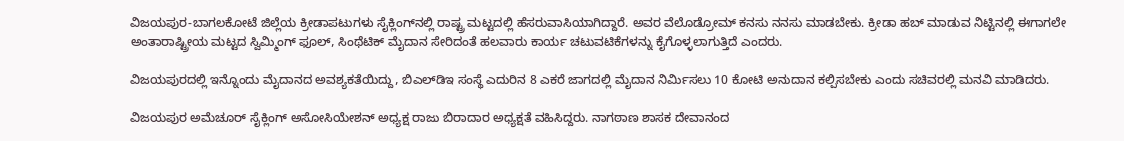ವಿಜಯಪುರ-ಬಾಗಲಕೋಟೆ ಜಿಲ್ಲೆಯ ಕ್ರೀಡಾಪಟುಗಳು ಸೈಕ್ಲಿಂಗ್‌ನಲ್ಲಿ ರಾಷ್ಟ್ರ ಮಟ್ಟದಲ್ಲಿ ಹೆಸರುವಾಸಿಯಾಗಿದ್ದಾರೆ. ಅವರ ವೆಲೊಡ್ರೋಮ್‌ ಕನಸು ನನಸು ಮಾಡಬೇಕು. ಕ್ರೀಡಾ ಹಬ್‌ ಮಾಡುವ ನಿಟ್ಟಿನಲ್ಲಿ ಈಗಾಗಲೇ ಅಂತಾರಾಷ್ಟ್ರೀಯ ಮಟ್ಟದ ಸ್ವಿಮ್ಮಿಂಗ್‌ ಫೂಲ್‌, ಸಿಂಥೆಟಿಕ್‌ ಮೈದಾನ ಸೇರಿದಂತೆ ಹಲವಾರು ಕಾರ್ಯ ಚಟುವಟಿಕೆಗಳನ್ನು ಕೈಗೊಳ್ಳಲಾಗುತ್ತಿದೆ ಎಂದರು.

ವಿಜಯಪುರದಲ್ಲಿ ಇನ್ನೊಂದು ಮೈದಾನದ ಅವಶ್ಯಕತೆಯಿದ್ದು, ಬಿಎಲ್‌ಡಿಇ ಸಂಸ್ಥೆ ಎದುರಿನ 8 ಎಕರೆ ಜಾಗದಲ್ಲಿ ಮೈದಾನ ನಿರ್ಮಿಸಲು 10 ಕೋಟಿ ಅನುದಾನ ಕಲ್ಪಿಸಬೇಕು ಎಂದು ಸಚಿವರಲ್ಲಿ ಮನವಿ ಮಾಡಿದರು.

ವಿಜಯಪುರ ಅಮೆಚೂರ್‌ ಸೈಕ್ಲಿಂಗ್‌ ಅಸೋಸಿಯೇಶನ್‌ ಅಧ್ಯಕ್ಷ ರಾಜು ಬಿರಾದಾರ ಅಧ್ಯಕ್ಷತೆ ವಹಿಸಿದ್ದರು. ನಾಗಠಾಣ ಶಾಸಕ ದೇವಾನಂದ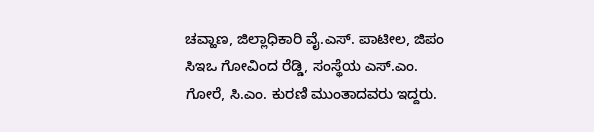ಚವ್ಹಾಣ, ಜಿಲ್ಲಾಧಿಕಾರಿ ವೈ.ಎಸ್‌. ಪಾಟೀಲ, ಜಿಪಂ ಸಿಇಒ ಗೋವಿಂದ ರೆಡ್ಡಿ, ಸಂಸ್ಥೆಯ ಎಸ್‌.ಎಂ. ಗೋರೆ, ಸಿ.ಎಂ. ಕುರಣಿ ಮುಂತಾದವರು ಇದ್ದರು.